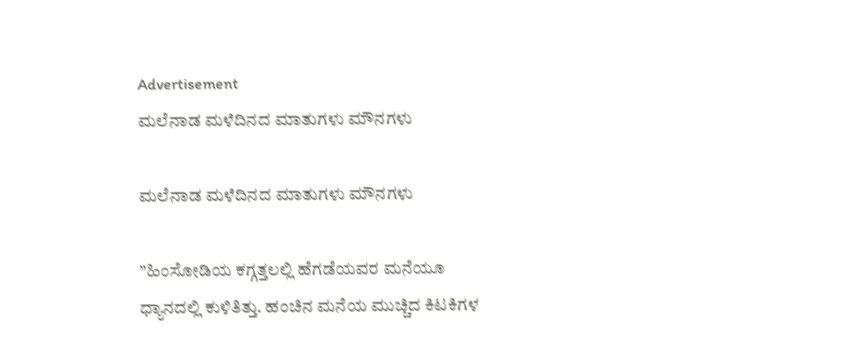Advertisement
ಮಲೆನಾಡ ಮಳೆದಿನದ ಮಾತುಗಳು ಮೌನಗಳು

ಮಲೆನಾಡ ಮಳೆದಿನದ ಮಾತುಗಳು ಮೌನಗಳು

”ಹಿಂಸೋಡಿಯ ಕಗ್ಗತ್ತಲಲ್ಲಿ ಹೆಗಡೆಯವರ ಮನೆಯೂ ಧ್ಯಾನದಲ್ಲಿ ಕುಳಿತಿತ್ತು. ಹಂಚಿನ ಮನೆಯ ಮುಚ್ಚಿದ ಕಿಟಕಿಗಳ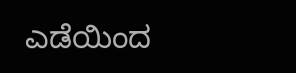ಎಡೆಯಿಂದ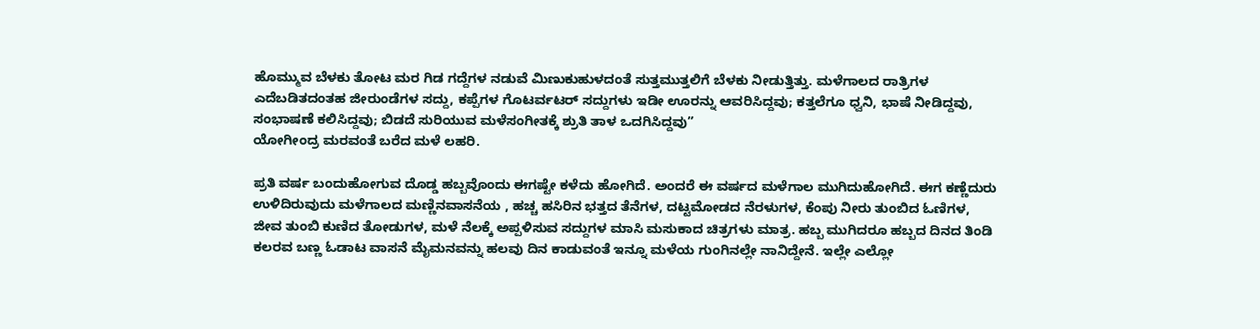ಹೊಮ್ಮುವ ಬೆಳಕು ತೋಟ ಮರ ಗಿಡ ಗದ್ದೆಗಳ ನಡುವೆ ಮಿಣುಕುಹುಳದಂತೆ ಸುತ್ತಮುತ್ತಲಿಗೆ ಬೆಳಕು ನೀಡುತ್ತಿತ್ತು. ಮಳೆಗಾಲದ ರಾತ್ರಿಗಳ ಎದೆಬಡಿತದಂತಹ ಜೀರುಂಡೆಗಳ ಸದ್ದು, ಕಪ್ಪೆಗಳ ಗೊಟರ್ವಟರ್ ಸದ್ದುಗಳು ಇಡೀ ಊರನ್ನು ಆವರಿಸಿದ್ದವು; ಕತ್ತಲೆಗೂ ಧ್ವನಿ, ಭಾಷೆ ನೀಡಿದ್ದವು, ಸಂಭಾಷಣೆ ಕಲಿಸಿದ್ದವು; ಬಿಡದೆ ಸುರಿಯುವ ಮಳೆಸಂಗೀತಕ್ಕೆ ಶ್ರುತಿ ತಾಳ ಒದಗಿಸಿದ್ದವು”
ಯೋಗೀಂದ್ರ ಮರವಂತೆ ಬರೆದ ಮಳೆ ಲಹರಿ.

ಪ್ರತಿ ವರ್ಷ ಬಂದುಹೋಗುವ ದೊಡ್ಡ ಹಬ್ಬವೊಂದು ಈಗಷ್ಟೇ ಕಳೆದು ಹೋಗಿದೆ. ಅಂದರೆ ಈ ವರ್ಷದ ಮಳೆಗಾಲ ಮುಗಿದುಹೋಗಿದೆ. ಈಗ ಕಣ್ಣೆದುರು ಉಳಿದಿರುವುದು ಮಳೆಗಾಲದ ಮಣ್ಣಿನವಾಸನೆಯ , ಹಚ್ಚ ಹಸಿರಿನ ಭತ್ತದ ತೆನೆಗಳ, ದಟ್ಟಮೋಡದ ನೆರಳುಗಳ, ಕೆಂಪು ನೀರು ತುಂಬಿದ ಓಣಿಗಳ, ಜೀವ ತುಂಬಿ ಕುಣಿದ ತೋಡುಗಳ, ಮಳೆ ನೆಲಕ್ಕೆ ಅಪ್ಪಳಿಸುವ ಸದ್ದುಗಳ ಮಾಸಿ ಮಸುಕಾದ ಚಿತ್ರಗಳು ಮಾತ್ರ. ಹಬ್ಬ ಮುಗಿದರೂ ಹಬ್ಬದ ದಿನದ ತಿಂಡಿ ಕಲರವ ಬಣ್ಣ ಓಡಾಟ ವಾಸನೆ ಮೈಮನವನ್ನು ಹಲವು ದಿನ ಕಾಡುವಂತೆ ಇನ್ನೂ ಮಳೆಯ ಗುಂಗಿನಲ್ಲೇ ನಾನಿದ್ದೇನೆ. ಇಲ್ಲೇ ಎಲ್ಲೋ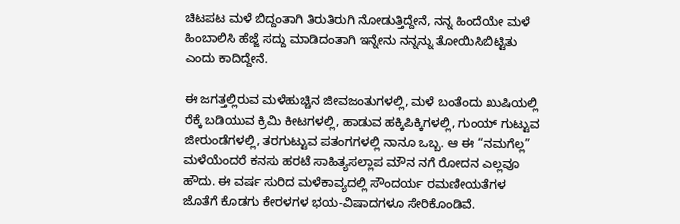ಚಿಟಪಟ ಮಳೆ ಬಿದ್ದಂತಾಗಿ ತಿರುತಿರುಗಿ ನೋಡುತ್ತಿದ್ದೇನೆ, ನನ್ನ ಹಿಂದೆಯೇ ಮಳೆ ಹಿಂಬಾಲಿಸಿ ಹೆಜ್ಜೆ ಸದ್ದು ಮಾಡಿದಂತಾಗಿ ಇನ್ನೇನು ನನ್ನನ್ನು ತೋಯಿಸಿಬಿಟ್ಟಿತು ಎಂದು ಕಾದಿದ್ದೇನೆ.

ಈ ಜಗತ್ತಲ್ಲಿರುವ ಮಳೆಹುಚ್ಚಿನ ಜೀವಜಂತುಗಳಲ್ಲಿ, ಮಳೆ ಬಂತೆಂದು ಖುಷಿಯಲ್ಲಿ ರೆಕ್ಕೆ ಬಡಿಯುವ ಕ್ರಿಮಿ ಕೀಟಗಳಲ್ಲಿ, ಹಾಡುವ ಹಕ್ಕಿಪಿಕ್ಕಿಗಳಲ್ಲಿ, ಗುಂಯ್ ಗುಟ್ಟುವ ಜೀರುಂಡೆಗಳಲ್ಲಿ, ತರಗುಟ್ಟುವ ಪತಂಗಗಳಲ್ಲಿ ನಾನೂ ಒಬ್ಬ. ಆ ಈ “ನಮಗೆಲ್ಲ” ಮಳೆಯೆಂದರೆ ಕನಸು ಹರಟೆ ಸಾಹಿತ್ಯಸಲ್ಲಾಪ ಮೌನ ನಗೆ ರೋದನ ಎಲ್ಲವೂ ಹೌದು. ಈ ವರ್ಷ ಸುರಿದ ಮಳೆಕಾವ್ಯದಲ್ಲಿ ಸೌಂದರ್ಯ ರಮಣೀಯತೆಗಳ ಜೊತೆಗೆ ಕೊಡಗು ಕೇರಳಗಳ ಭಯ-ವಿಷಾದಗಳೂ ಸೇರಿಕೊಂಡಿವೆ.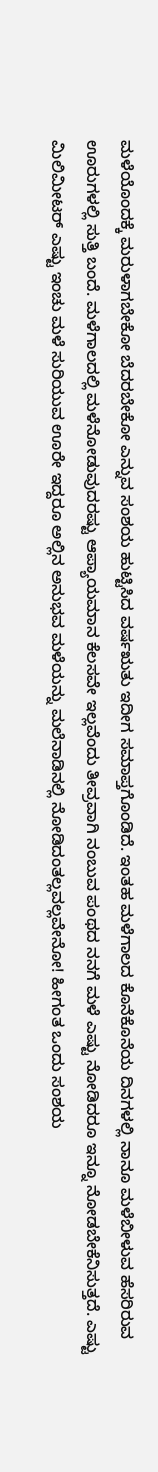ಮಳೆಯೊಂದಕ್ಕೆ ಮರುಳಾಗಬೇಕೋ ಬೆದರಬೇಕೋ ಎನ್ನುವ ಸಂಶಯ ಹುಟ್ಟಿಸಿದ ವರ್ಷಋತು ಇದೀಗ ಸಮಾಪ್ತಗೊಂಡಿದೆ. ಇಂತಹ ಮಳೆಗಾಲದ ಕೊನೆಕೊನೆಯ ದಿನಗಳಲ್ಲಿ ನಾನೂ ಮಳೆಬೀಳುವ ಹೆಸರಿರುವ ಊರುಗಳಲ್ಲಿ ಸುತ್ತಿ ಬಂದೆ. ಮಳೆಗಾಲದಲ್ಲಿ ಮಳೆನೋಡುವುದರಷ್ಟು ಆಪ್ಯಾಯಮಾನ ಕೆಲಸವೇ ಇಲ್ಲವೆಂದು ತೀವ್ರವಾಗಿ ನಂಬುವ ಪಂಥದ ನನಗೆ ಮಳೆ ಎಷ್ಟು ನೋಡಿದರೂ ಇನ್ನೂ ನೋಡಬೇಕೆನಿಸುತ್ತದೆ. ಎಷ್ಟು ಮಿಲಿಮೀಟರ್ ಎಷ್ಟು ಇಂಚು ಮಳೆ ಸುರಿಯುವ ಊರೇ ಇದ್ದರೂ ಅಲ್ಲಿನ ಅನುಭವ ಮಳೆಯನ್ನು ಮಲೆನಾಡಿನಲ್ಲಿ ನೋಡಿದಂತಲ್ಲವಲ್ಲವೇನೋ! ಹೀಗಂತ ಒಂದು ಸಂಶಯ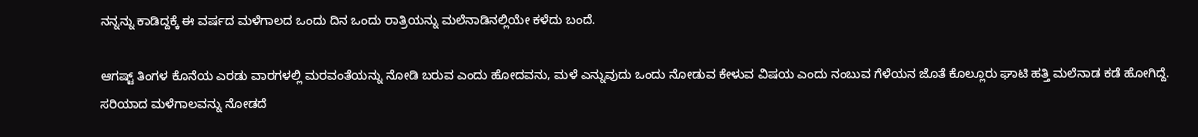ನನ್ನನ್ನು ಕಾಡಿದ್ದಕ್ಕೆ ಈ ವರ್ಷದ ಮಳೆಗಾಲದ ಒಂದು ದಿನ ಒಂದು ರಾತ್ರಿಯನ್ನು ಮಲೆನಾಡಿನಲ್ಲಿಯೇ ಕಳೆದು ಬಂದೆ.

ಆಗಷ್ಟ್ ತಿಂಗಳ ಕೊನೆಯ ಎರಡು ವಾರಗಳಲ್ಲಿ ಮರವಂತೆಯನ್ನು ನೋಡಿ ಬರುವ ಎಂದು ಹೋದವನು, ಮಳೆ ಎನ್ನುವುದು ಒಂದು ನೋಡುವ ಕೇಳುವ ವಿಷಯ ಎಂದು ನಂಬುವ ಗೆಳೆಯನ ಜೊತೆ ಕೊಲ್ಲೂರು ಘಾಟಿ ಹತ್ತಿ ಮಲೆನಾಡ ಕಡೆ ಹೋಗಿದ್ದೆ. ಸರಿಯಾದ ಮಳೆಗಾಲವನ್ನು ನೋಡದೆ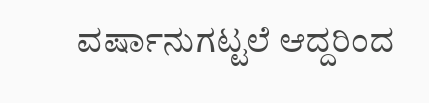ವರ್ಷಾನುಗಟ್ಟಲೆ ಆದ್ದರಿಂದ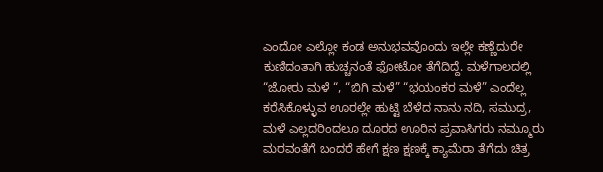ಎಂದೋ ಎಲ್ಲೋ ಕಂಡ ಅನುಭವವೊಂದು ಇಲ್ಲೇ ಕಣ್ಣೆದುರೇ ಕುಣಿದಂತಾಗಿ ಹುಚ್ಚನಂತೆ ಫೋಟೋ ತೆಗೆದಿದ್ದೆ. ಮಳೆಗಾಲದಲ್ಲಿ “ಜೋರು ಮಳೆ “, “ಬಿಗಿ ಮಳೆ” “ಭಯಂಕರ ಮಳೆ” ಎಂದೆಲ್ಲ ಕರೆಸಿಕೊಳ್ಳುವ ಊರಲ್ಲೇ ಹುಟ್ಟಿ ಬೆಳೆದ ನಾನು ನದಿ, ಸಮುದ್ರ, ಮಳೆ ಎಲ್ಲದರಿಂದಲೂ ದೂರದ ಊರಿನ ಪ್ರವಾಸಿಗರು ನಮ್ಮೂರು ಮರವಂತೆಗೆ ಬಂದರೆ ಹೇಗೆ ಕ್ಷಣ ಕ್ಷಣಕ್ಕೆ ಕ್ಯಾಮೆರಾ ತೆಗೆದು ಚಿತ್ರ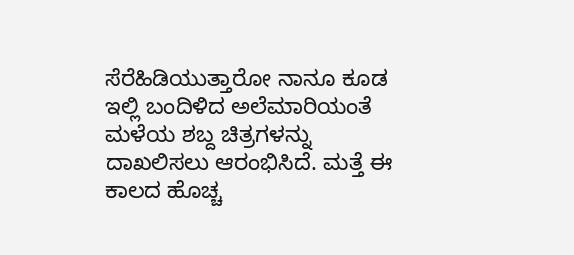ಸೆರೆಹಿಡಿಯುತ್ತಾರೋ ನಾನೂ ಕೂಡ ಇಲ್ಲಿ ಬಂದಿಳಿದ ಅಲೆಮಾರಿಯಂತೆ ಮಳೆಯ ಶಬ್ದ ಚಿತ್ರಗಳನ್ನು ದಾಖಲಿಸಲು ಆರಂಭಿಸಿದೆ. ಮತ್ತೆ ಈ ಕಾಲದ ಹೊಚ್ಚ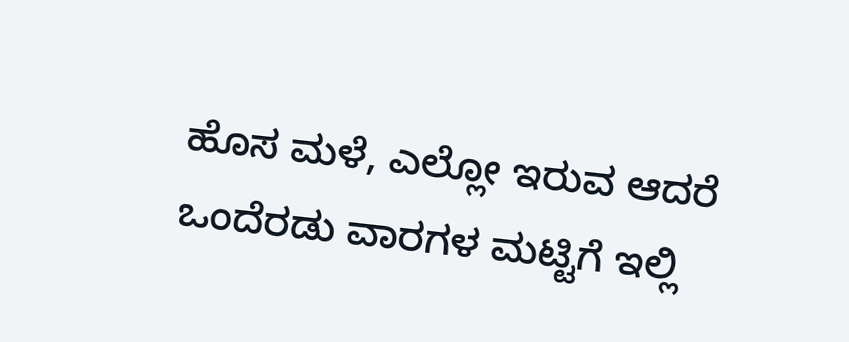ಹೊಸ ಮಳೆ, ಎಲ್ಲೋ ಇರುವ ಆದರೆ ಒಂದೆರಡು ವಾರಗಳ ಮಟ್ಟಿಗೆ ಇಲ್ಲಿ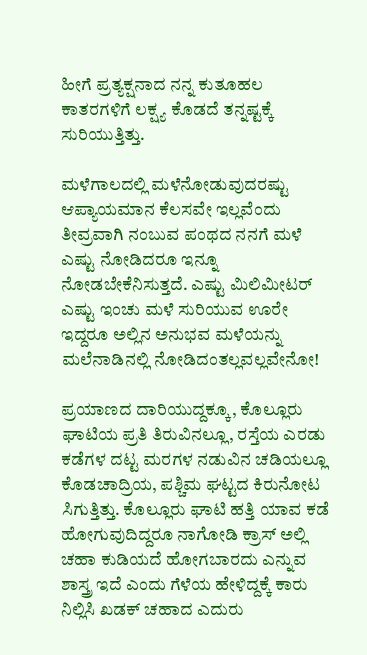ಹೀಗೆ ಪ್ರತ್ಯಕ್ಷನಾದ ನನ್ನ ಕುತೂಹಲ ಕಾತರಗಳಿಗೆ ಲಕ್ಷ್ಯ ಕೊಡದೆ ತನ್ನಷ್ಟಕ್ಕೆ ಸುರಿಯುತ್ತಿತ್ತು.

ಮಳೆಗಾಲದಲ್ಲಿ ಮಳೆನೋಡುವುದರಷ್ಟು ಆಪ್ಯಾಯಮಾನ ಕೆಲಸವೇ ಇಲ್ಲವೆಂದು ತೀವ್ರವಾಗಿ ನಂಬುವ ಪಂಥದ ನನಗೆ ಮಳೆ ಎಷ್ಟು ನೋಡಿದರೂ ಇನ್ನೂ ನೋಡಬೇಕೆನಿಸುತ್ತದೆ. ಎಷ್ಟು ಮಿಲಿಮೀಟರ್ ಎಷ್ಟು ಇಂಚು ಮಳೆ ಸುರಿಯುವ ಊರೇ ಇದ್ದರೂ ಅಲ್ಲಿನ ಅನುಭವ ಮಳೆಯನ್ನು ಮಲೆನಾಡಿನಲ್ಲಿ ನೋಡಿದಂತಲ್ಲವಲ್ಲವೇನೋ!

ಪ್ರಯಾಣದ ದಾರಿಯುದ್ದಕ್ಕೂ, ಕೊಲ್ಲೂರು ಘಾಟಿಯ ಪ್ರತಿ ತಿರುವಿನಲ್ಲೂ, ರಸ್ತೆಯ ಎರಡು ಕಡೆಗಳ ದಟ್ಟ ಮರಗಳ ನಡುವಿನ ಚಡಿಯಲ್ಲೂ ಕೊಡಚಾದ್ರಿಯ, ಪಶ್ಚಿಮ ಘಟ್ಟದ ಕಿರುನೋಟ ಸಿಗುತ್ತಿತ್ತು. ಕೊಲ್ಲೂರು ಘಾಟಿ ಹತ್ತಿ ಯಾವ ಕಡೆ ಹೋಗುವುದಿದ್ದರೂ ನಾಗೋಡಿ ಕ್ರಾಸ್ ಅಲ್ಲಿ ಚಹಾ ಕುಡಿಯದೆ ಹೋಗಬಾರದು ಎನ್ನುವ ಶಾಸ್ತ್ರ ಇದೆ ಎಂದು ಗೆಳೆಯ ಹೇಳಿದ್ದಕ್ಕೆ ಕಾರು ನಿಲ್ಲಿಸಿ ಖಡಕ್ ಚಹಾದ ಎದುರು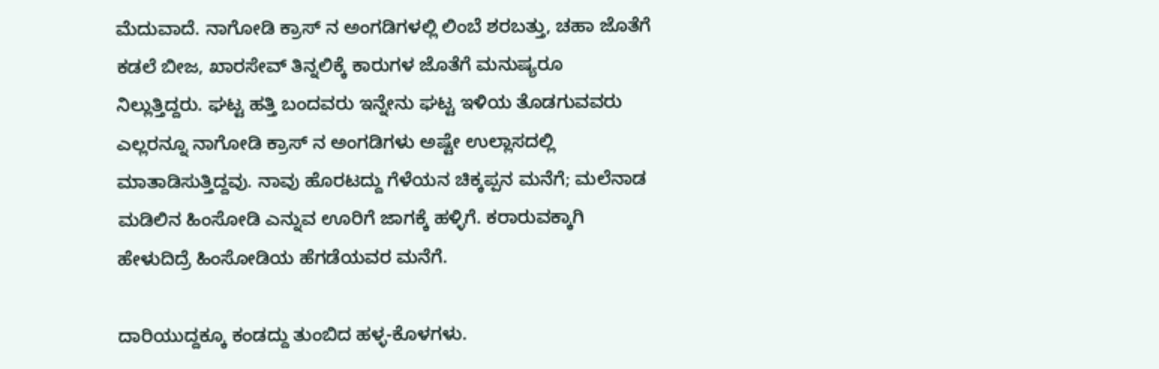ಮೆದುವಾದೆ. ನಾಗೋಡಿ ಕ್ರಾಸ್ ನ ಅಂಗಡಿಗಳಲ್ಲಿ ಲಿಂಬೆ ಶರಬತ್ತು, ಚಹಾ ಜೊತೆಗೆ ಕಡಲೆ ಬೀಜ, ಖಾರಸೇವ್ ತಿನ್ನಲಿಕ್ಕೆ ಕಾರುಗಳ ಜೊತೆಗೆ ಮನುಷ್ಯರೂ ನಿಲ್ಲುತ್ತಿದ್ದರು. ಘಟ್ಟ ಹತ್ತಿ ಬಂದವರು ಇನ್ನೇನು ಘಟ್ಟ ಇಳಿಯ ತೊಡಗುವವರು ಎಲ್ಲರನ್ನೂ ನಾಗೋಡಿ ಕ್ರಾಸ್ ನ ಅಂಗಡಿಗಳು ಅಷ್ಟೇ ಉಲ್ಲಾಸದಲ್ಲಿ ಮಾತಾಡಿಸುತ್ತಿದ್ದವು. ನಾವು ಹೊರಟದ್ದು ಗೆಳೆಯನ ಚಿಕ್ಕಪ್ಪನ ಮನೆಗೆ; ಮಲೆನಾಡ ಮಡಿಲಿನ ಹಿಂಸೋಡಿ ಎನ್ನುವ ಊರಿಗೆ ಜಾಗಕ್ಕೆ ಹಳ್ಳಿಗೆ. ಕರಾರುವಕ್ಕಾಗಿ ಹೇಳುದಿದ್ರೆ ಹಿಂಸೋಡಿಯ ಹೆಗಡೆಯವರ ಮನೆಗೆ.

ದಾರಿಯುದ್ದಕ್ಕೂ ಕಂಡದ್ದು ತುಂಬಿದ ಹಳ್ಳ-ಕೊಳಗಳು.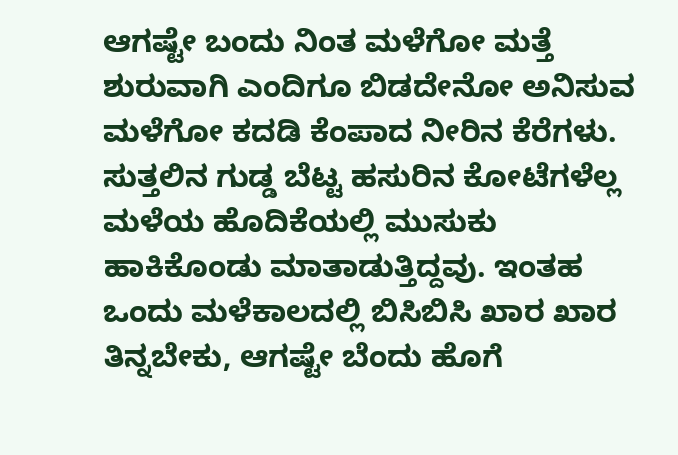ಆಗಷ್ಟೇ ಬಂದು ನಿಂತ ಮಳೆಗೋ ಮತ್ತೆ ಶುರುವಾಗಿ ಎಂದಿಗೂ ಬಿಡದೇನೋ ಅನಿಸುವ ಮಳೆಗೋ ಕದಡಿ ಕೆಂಪಾದ ನೀರಿನ ಕೆರೆಗಳು. ಸುತ್ತಲಿನ ಗುಡ್ಡ ಬೆಟ್ಟ ಹಸುರಿನ ಕೋಟೆಗಳೆಲ್ಲ ಮಳೆಯ ಹೊದಿಕೆಯಲ್ಲಿ ಮುಸುಕು ಹಾಕಿಕೊಂಡು ಮಾತಾಡುತ್ತಿದ್ದವು. ಇಂತಹ ಒಂದು ಮಳೆಕಾಲದಲ್ಲಿ ಬಿಸಿಬಿಸಿ ಖಾರ ಖಾರ ತಿನ್ನಬೇಕು, ಆಗಷ್ಟೇ ಬೆಂದು ಹೊಗೆ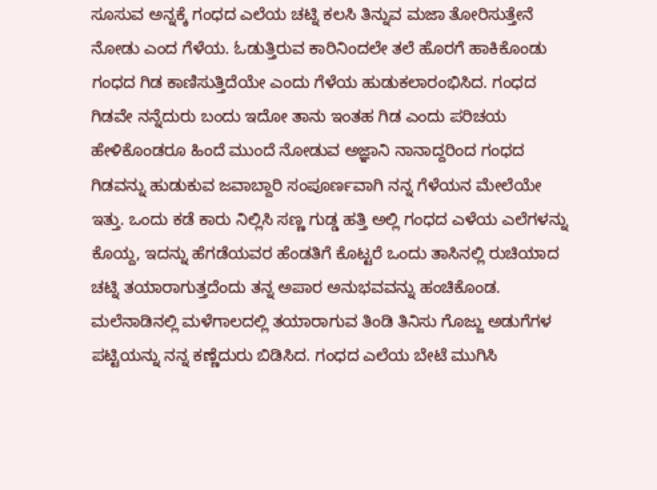ಸೂಸುವ ಅನ್ನಕ್ಕೆ ಗಂಧದ ಎಲೆಯ ಚಟ್ನಿ ಕಲಸಿ ತಿನ್ನುವ ಮಜಾ ತೋರಿಸುತ್ತೇನೆ ನೋಡು ಎಂದ ಗೆಳೆಯ. ಓಡುತ್ತಿರುವ ಕಾರಿನಿಂದಲೇ ತಲೆ ಹೊರಗೆ ಹಾಕಿಕೊಂಡು ಗಂಧದ ಗಿಡ ಕಾಣಿಸುತ್ತಿದೆಯೇ ಎಂದು ಗೆಳೆಯ ಹುಡುಕಲಾರಂಭಿಸಿದ. ಗಂಧದ ಗಿಡವೇ ನನ್ನೆದುರು ಬಂದು ಇದೋ ತಾನು ಇಂತಹ ಗಿಡ ಎಂದು ಪರಿಚಯ ಹೇಳಿಕೊಂಡರೂ ಹಿಂದೆ ಮುಂದೆ ನೋಡುವ ಅಜ್ಞಾನಿ ನಾನಾದ್ದರಿಂದ ಗಂಧದ ಗಿಡವನ್ನು ಹುಡುಕುವ ಜವಾಬ್ದಾರಿ ಸಂಪೂರ್ಣವಾಗಿ ನನ್ನ ಗೆಳೆಯನ ಮೇಲೆಯೇ ಇತ್ತು. ಒಂದು ಕಡೆ ಕಾರು ನಿಲ್ಲಿಸಿ ಸಣ್ಣ ಗುಡ್ಡ ಹತ್ತಿ ಅಲ್ಲಿ ಗಂಧದ ಎಳೆಯ ಎಲೆಗಳನ್ನು ಕೊಯ್ದ, ಇದನ್ನು ಹೆಗಡೆಯವರ ಹೆಂಡತಿಗೆ ಕೊಟ್ಟರೆ ಒಂದು ತಾಸಿನಲ್ಲಿ ರುಚಿಯಾದ ಚಟ್ನಿ ತಯಾರಾಗುತ್ತದೆಂದು ತನ್ನ ಅಪಾರ ಅನುಭವವನ್ನು ಹಂಚಿಕೊಂಡ. ಮಲೆನಾಡಿನಲ್ಲಿ ಮಳೆಗಾಲದಲ್ಲಿ ತಯಾರಾಗುವ ತಿಂಡಿ ತಿನಿಸು ಗೊಜ್ಜು ಅಡುಗೆಗಳ ಪಟ್ಟಿಯನ್ನು ನನ್ನ ಕಣ್ಣೆದುರು ಬಿಡಿಸಿದ. ಗಂಧದ ಎಲೆಯ ಬೇಟೆ ಮುಗಿಸಿ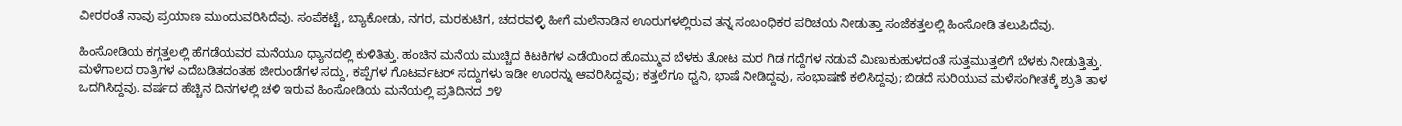ವೀರರಂತೆ ನಾವು ಪ್ರಯಾಣ ಮುಂದುವರಿಸಿದೆವು. ಸಂಪೆಕಟ್ಟೆ, ಬ್ಯಾಕೋಡು, ನಗರ, ಮರಕುಟಿಗ, ಚದರವಳ್ಳಿ ಹೀಗೆ ಮಲೆನಾಡಿನ ಊರುಗಳಲ್ಲಿರುವ ತನ್ನ ಸಂಬಂಧಿಕರ ಪರಿಚಯ ನೀಡುತ್ತಾ ಸಂಜೆಕತ್ತಲಲ್ಲಿ ಹಿಂಸೋಡಿ ತಲುಪಿದೆವು.

ಹಿಂಸೋಡಿಯ ಕಗ್ಗತ್ತಲಲ್ಲಿ ಹೆಗಡೆಯವರ ಮನೆಯೂ ಧ್ಯಾನದಲ್ಲಿ ಕುಳಿತಿತ್ತು. ಹಂಚಿನ ಮನೆಯ ಮುಚ್ಚಿದ ಕಿಟಕಿಗಳ ಎಡೆಯಿಂದ ಹೊಮ್ಮುವ ಬೆಳಕು ತೋಟ ಮರ ಗಿಡ ಗದ್ದೆಗಳ ನಡುವೆ ಮಿಣುಕುಹುಳದಂತೆ ಸುತ್ತಮುತ್ತಲಿಗೆ ಬೆಳಕು ನೀಡುತ್ತಿತ್ತು. ಮಳೆಗಾಲದ ರಾತ್ರಿಗಳ ಎದೆಬಡಿತದಂತಹ ಜೀರುಂಡೆಗಳ ಸದ್ದು, ಕಪ್ಪೆಗಳ ಗೊಟರ್ವಟರ್ ಸದ್ದುಗಳು ಇಡೀ ಊರನ್ನು ಆವರಿಸಿದ್ದವು; ಕತ್ತಲೆಗೂ ಧ್ವನಿ, ಭಾಷೆ ನೀಡಿದ್ದವು, ಸಂಭಾಷಣೆ ಕಲಿಸಿದ್ದವು; ಬಿಡದೆ ಸುರಿಯುವ ಮಳೆಸಂಗೀತಕ್ಕೆ ಶ್ರುತಿ ತಾಳ ಒದಗಿಸಿದ್ದವು. ವರ್ಷದ ಹೆಚ್ಚಿನ ದಿನಗಳಲ್ಲಿ ಚಳಿ ಇರುವ ಹಿಂಸೋಡಿಯ ಮನೆಯಲ್ಲಿ ಪ್ರತಿದಿನದ ೨೪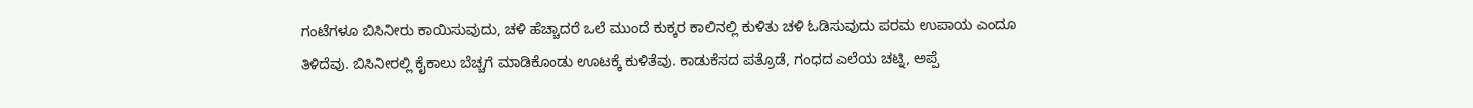ಗಂಟೆಗಳೂ ಬಿಸಿನೀರು ಕಾಯಿಸುವುದು, ಚಳಿ ಹೆಚ್ಚಾದರೆ ಒಲೆ ಮುಂದೆ ಕುಕ್ಕರ ಕಾಲಿನಲ್ಲಿ ಕುಳಿತು ಚಳಿ ಓಡಿಸುವುದು ಪರಮ ಉಪಾಯ ಎಂದೂ ತಿಳಿದೆವು. ಬಿಸಿನೀರಲ್ಲಿ ಕೈಕಾಲು ಬೆಚ್ಚಗೆ ಮಾಡಿಕೊಂಡು ಊಟಕ್ಕೆ ಕುಳಿತೆವು. ಕಾಡುಕೆಸದ ಪತ್ರೊಡೆ, ಗಂಧದ ಎಲೆಯ ಚಟ್ನಿ, ಅಪ್ಪೆ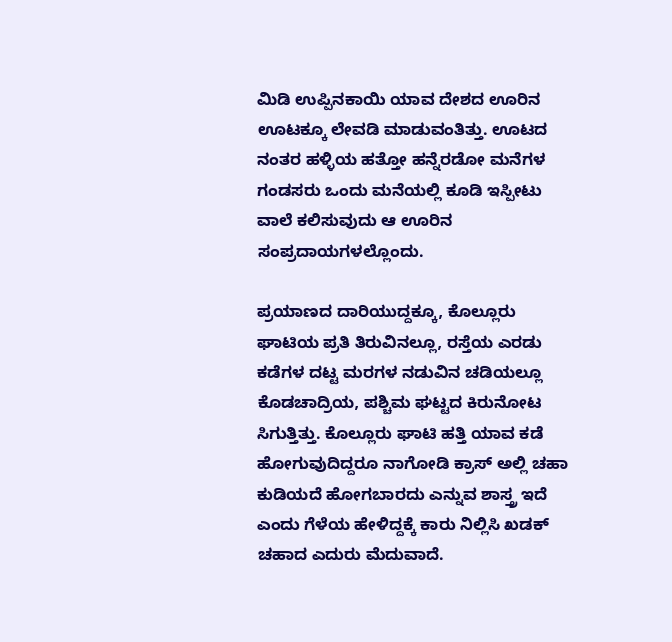ಮಿಡಿ ಉಪ್ಪಿನಕಾಯಿ ಯಾವ ದೇಶದ ಊರಿನ ಊಟಕ್ಕೂ ಲೇವಡಿ ಮಾಡುವಂತಿತ್ತು. ಊಟದ ನಂತರ ಹಳ್ಳಿಯ ಹತ್ತೋ ಹನ್ನೆರಡೋ ಮನೆಗಳ ಗಂಡಸರು ಒಂದು ಮನೆಯಲ್ಲಿ ಕೂಡಿ ಇಸ್ಪೀಟು ವಾಲೆ ಕಲಿಸುವುದು ಆ ಊರಿನ ಸಂಪ್ರದಾಯಗಳಲ್ಲೊಂದು.

ಪ್ರಯಾಣದ ದಾರಿಯುದ್ದಕ್ಕೂ, ಕೊಲ್ಲೂರು ಘಾಟಿಯ ಪ್ರತಿ ತಿರುವಿನಲ್ಲೂ, ರಸ್ತೆಯ ಎರಡು ಕಡೆಗಳ ದಟ್ಟ ಮರಗಳ ನಡುವಿನ ಚಡಿಯಲ್ಲೂ ಕೊಡಚಾದ್ರಿಯ, ಪಶ್ಚಿಮ ಘಟ್ಟದ ಕಿರುನೋಟ ಸಿಗುತ್ತಿತ್ತು. ಕೊಲ್ಲೂರು ಘಾಟಿ ಹತ್ತಿ ಯಾವ ಕಡೆ ಹೋಗುವುದಿದ್ದರೂ ನಾಗೋಡಿ ಕ್ರಾಸ್ ಅಲ್ಲಿ ಚಹಾ ಕುಡಿಯದೆ ಹೋಗಬಾರದು ಎನ್ನುವ ಶಾಸ್ತ್ರ ಇದೆ ಎಂದು ಗೆಳೆಯ ಹೇಳಿದ್ದಕ್ಕೆ ಕಾರು ನಿಲ್ಲಿಸಿ ಖಡಕ್ ಚಹಾದ ಎದುರು ಮೆದುವಾದೆ.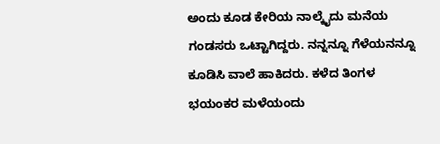ಅಂದು ಕೂಡ ಕೇರಿಯ ನಾಲ್ಕೈದು ಮನೆಯ ಗಂಡಸರು ಒಟ್ಟಾಗಿದ್ದರು. ನನ್ನನ್ನೂ ಗೆಳೆಯನನ್ನೂ ಕೂಡಿಸಿ ವಾಲೆ ಹಾಕಿದರು. ಕಳೆದ ತಿಂಗಳ ಭಯಂಕರ ಮಳೆಯಂದು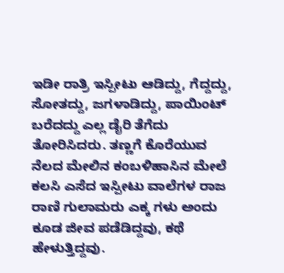ಇಡೀ ರಾತ್ರಿ ಇಸ್ಪೀಟು ಆಡಿದ್ದು, ಗೆದ್ದದ್ದು, ಸೋತದ್ದು, ಜಗಳಾಡಿದ್ದು, ಪಾಯಿಂಟ್ ಬರೆದದ್ದು ಎಲ್ಲ ಡೈರಿ ತೆಗೆದು ತೋರಿಸಿದರು. ತಣ್ಣಗೆ ಕೊರೆಯುವ ನೆಲದ ಮೇಲಿನ ಕಂಬಳಿಹಾಸಿನ ಮೇಲೆ ಕಲಸಿ ಎಸೆದ ಇಸ್ಪೀಟು ವಾಲೆಗಳ ರಾಜ ರಾಣಿ ಗುಲಾಮರು ಎಕ್ಕ ಗಳು ಅಂದು ಕೂಡ ಜೀವ ಪಡೆಡಿದ್ದವು, ಕಥೆ ಹೇಳುತ್ತಿದ್ದವು.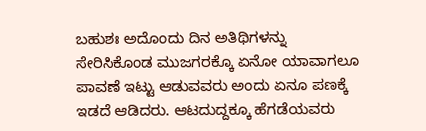ಬಹುಶಃ ಅದೊಂದು ದಿನ ಅತಿಥಿಗಳನ್ನು ಸೇರಿಸಿಕೊಂಡ ಮುಜಗರಕ್ಕೊ ಏನೋ ಯಾವಾಗಲೂ ಪಾವಣೆ ಇಟ್ಟು ಆಡುವವರು ಅಂದು ಏನೂ ಪಣಕ್ಕೆ ಇಡದೆ ಆಡಿದರು. ಆಟದುದ್ದಕ್ಕೂ ಹೆಗಡೆಯವರು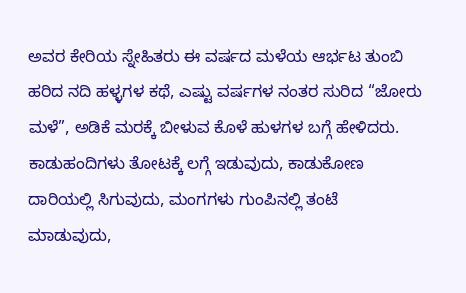ಅವರ ಕೇರಿಯ ಸ್ನೇಹಿತರು ಈ ವರ್ಷದ ಮಳೆಯ ಆರ್ಭಟ ತುಂಬಿ ಹರಿದ ನದಿ ಹಳ್ಳಗಳ ಕಥೆ, ಎಷ್ಟು ವರ್ಷಗಳ ನಂತರ ಸುರಿದ “ಜೋರು ಮಳೆ”, ಅಡಿಕೆ ಮರಕ್ಕೆ ಬೀಳುವ ಕೊಳೆ ಹುಳಗಳ ಬಗ್ಗೆ ಹೇಳಿದರು. ಕಾಡುಹಂದಿಗಳು ತೋಟಕ್ಕೆ ಲಗ್ಗೆ ಇಡುವುದು, ಕಾಡುಕೋಣ ದಾರಿಯಲ್ಲಿ ಸಿಗುವುದು, ಮಂಗಗಳು ಗುಂಪಿನಲ್ಲಿ ತಂಟೆ ಮಾಡುವುದು,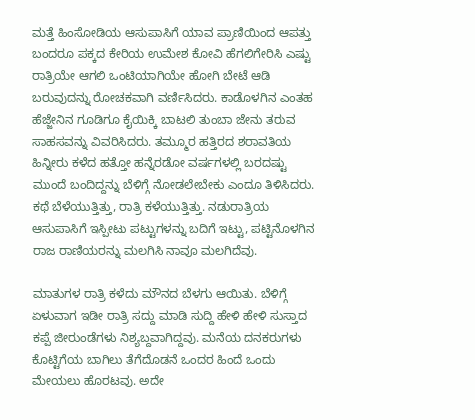ಮತ್ತೆ ಹಿಂಸೋಡಿಯ ಆಸುಪಾಸಿಗೆ ಯಾವ ಪ್ರಾಣಿಯಿಂದ ಆಪತ್ತು ಬಂದರೂ ಪಕ್ಕದ ಕೇರಿಯ ಉಮೇಶ ಕೋವಿ ಹೆಗಲಿಗೇರಿಸಿ ಎಷ್ಟು ರಾತ್ರಿಯೇ ಆಗಲಿ ಒಂಟಿಯಾಗಿಯೇ ಹೋಗಿ ಬೇಟೆ ಆಡಿ ಬರುವುದನ್ನು ರೋಚಕವಾಗಿ ವರ್ಣಿಸಿದರು. ಕಾಡೊಳಗಿನ ಎಂತಹ ಹೆಜ್ಜೇನಿನ ಗೂಡಿಗೂ ಕೈಯಿಕ್ಕಿ ಬಾಟಲಿ ತುಂಬಾ ಜೇನು ತರುವ ಸಾಹಸವನ್ನು ವಿವರಿಸಿದರು. ತಮ್ಮೂರ ಹತ್ತಿರದ ಶರಾವತಿಯ ಹಿನ್ನೀರು ಕಳೆದ ಹತ್ತೋ ಹನ್ನೆರಡೋ ವರ್ಷಗಳಲ್ಲಿ ಬರದಷ್ಟು ಮುಂದೆ ಬಂದಿದ್ದನ್ನು ಬೆಳಿಗ್ಗೆ ನೋಡಲೇಬೇಕು ಎಂದೂ ತಿಳಿಸಿದರು. ಕಥೆ ಬೆಳೆಯುತ್ತಿತ್ತು, ರಾತ್ರಿ ಕಳೆಯುತ್ತಿತ್ತು. ನಡುರಾತ್ರಿಯ ಆಸುಪಾಸಿಗೆ ಇಸ್ಪೀಟು ಪಟ್ಟುಗಳನ್ನು ಬದಿಗೆ ಇಟ್ಟು, ಪಟ್ಟಿನೊಳಗಿನ ರಾಜ ರಾಣಿಯರನ್ನು ಮಲಗಿಸಿ ನಾವೂ ಮಲಗಿದೆವು.

ಮಾತುಗಳ ರಾತ್ರಿ ಕಳೆದು ಮೌನದ ಬೆಳಗು ಆಯಿತು. ಬೆಳಿಗ್ಗೆ ಏಳುವಾಗ ಇಡೀ ರಾತ್ರಿ ಸದ್ದು ಮಾಡಿ ಸುದ್ದಿ ಹೇಳಿ ಹೇಳಿ ಸುಸ್ತಾದ ಕಪ್ಪೆ ಜೀರುಂಡೆಗಳು ನಿಶ್ಯಬ್ದವಾಗಿದ್ದವು. ಮನೆಯ ದನಕರುಗಳು ಕೊಟ್ಟಿಗೆಯ ಬಾಗಿಲು ತೆಗೆದೊಡನೆ ಒಂದರ ಹಿಂದೆ ಒಂದು ಮೇಯಲು ಹೊರಟವು. ಅದೇ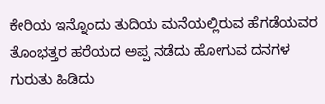ಕೇರಿಯ ಇನ್ನೊಂದು ತುದಿಯ ಮನೆಯಲ್ಲಿರುವ ಹೆಗಡೆಯವರ ತೊಂಭತ್ತರ ಹರೆಯದ ಅಪ್ಪ ನಡೆದು ಹೋಗುವ ದನಗಳ ಗುರುತು ಹಿಡಿದು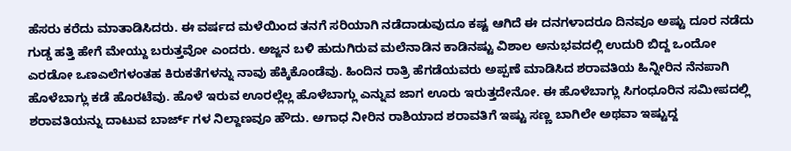ಹೆಸರು ಕರೆದು ಮಾತಾಡಿಸಿದರು. ಈ ವರ್ಷದ ಮಳೆಯಿಂದ ತನಗೆ ಸರಿಯಾಗಿ ನಡೆದಾಡುವುದೂ ಕಷ್ಟ ಆಗಿದೆ ಈ ದನಗಳಾದರೂ ದಿನವೂ ಅಷ್ಟು ದೂರ ನಡೆದು ಗುಡ್ಡ ಹತ್ತಿ ಹೇಗೆ ಮೇಯ್ದು ಬರುತ್ತವೋ ಎಂದರು. ಅಜ್ಜನ ಬಳಿ ಹುದುಗಿರುವ ಮಲೆನಾಡಿನ ಕಾಡಿನಷ್ಟು ವಿಶಾಲ ಅನುಭವದಲ್ಲಿ ಉದುರಿ ಬಿದ್ದ ಒಂದೋ ಎರಡೋ ಒಣಎಲೆಗಳಂತಹ ಕಿರುಕತೆಗಳನ್ನು ನಾವು ಹೆಕ್ಕಿಕೊಂಡೆವು. ಹಿಂದಿನ ರಾತ್ರಿ ಹೆಗಡೆಯವರು ಅಪ್ಪಣೆ ಮಾಡಿಸಿದ ಶರಾವತಿಯ ಹಿನ್ನೀರಿನ ನೆನಪಾಗಿ ಹೊಳೆಬಾಗ್ಲು ಕಡೆ ಹೊರಟೆವು. ಹೊಳೆ ಇರುವ ಊರಲ್ಲೆಲ್ಲ ಹೊಳೆಬಾಗ್ಲು ಎನ್ನುವ ಜಾಗ ಊರು ಇರುತ್ತದೇನೋ. ಈ ಹೊಳೆಬಾಗ್ಲು ಸಿಗಂಧೂರಿನ ಸಮೀಪದಲ್ಲಿ ಶರಾವತಿಯನ್ನು ದಾಟುವ ಬಾರ್ಜ್ ಗಳ ನಿಲ್ದಾಣವೂ ಹೌದು. ಅಗಾಧ ನೀರಿನ ರಾಶಿಯಾದ ಶರಾವತಿಗೆ ಇಷ್ಟು ಸಣ್ಣ ಬಾಗಿಲೇ ಅಥವಾ ಇಷ್ಟುದ್ದ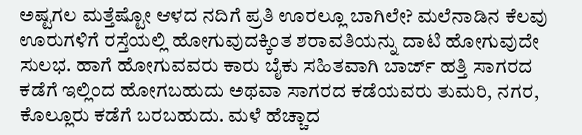ಅಷ್ಟಗಲ ಮತ್ತೆಷ್ಟೋ ಆಳದ ನದಿಗೆ ಪ್ರತಿ ಊರಲ್ಲೂ ಬಾಗಿಲೇ? ಮಲೆನಾಡಿನ ಕೆಲವು ಊರುಗಳಿಗೆ ರಸ್ತೆಯಲ್ಲಿ ಹೋಗುವುದಕ್ಕಿಂತ ಶರಾವತಿಯನ್ನು ದಾಟಿ ಹೋಗುವುದೇ ಸುಲಭ. ಹಾಗೆ ಹೋಗುವವರು ಕಾರು ಬೈಕು ಸಹಿತವಾಗಿ ಬಾರ್ಜ್ ಹತ್ತಿ ಸಾಗರದ ಕಡೆಗೆ ಇಲ್ಲಿಂದ ಹೋಗಬಹುದು ಅಥವಾ ಸಾಗರದ ಕಡೆಯವರು ತುಮರಿ, ನಗರ, ಕೊಲ್ಲೂರು ಕಡೆಗೆ ಬರಬಹುದು. ಮಳೆ ಹೆಚ್ಚಾದ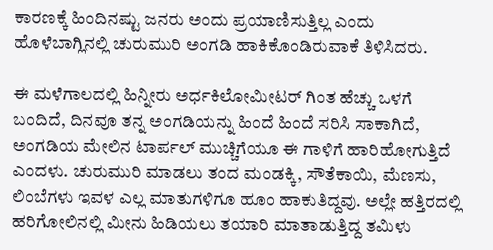ಕಾರಣಕ್ಕೆ ಹಿಂದಿನಷ್ಟು ಜನರು ಅಂದು ಪ್ರಯಾಣಿಸುತ್ತಿಲ್ಲ ಎಂದು ಹೊಳೆಬಾಗ್ಲಿನಲ್ಲಿ ಚುರುಮುರಿ ಅಂಗಡಿ ಹಾಕಿಕೊಂಡಿರುವಾಕೆ ತಿಳಿಸಿದರು.

ಈ ಮಳೆಗಾಲದಲ್ಲಿ ಹಿನ್ನೀರು ಅರ್ಧಕಿಲೋಮೀಟರ್ ಗಿಂತ ಹೆಚ್ಚು ಒಳಗೆ ಬಂದಿದೆ, ದಿನವೂ ತನ್ನ ಅಂಗಡಿಯನ್ನು ಹಿಂದೆ ಹಿಂದೆ ಸರಿಸಿ ಸಾಕಾಗಿದೆ, ಅಂಗಡಿಯ ಮೇಲಿನ ಟಾರ್ಪಲ್ ಮುಚ್ಚಿಗೆಯೂ ಈ ಗಾಳಿಗೆ ಹಾರಿಹೋಗುತ್ತಿದೆ ಎಂದಳು. ಚುರುಮುರಿ ಮಾಡಲು ತಂದ ಮಂಡಕ್ಕಿ, ಸೌತೆಕಾಯಿ, ಮೆಣಸು, ಲಿಂಬೆಗಳು ಇವಳ ಎಲ್ಲ ಮಾತುಗಳಿಗೂ ಹೂಂ ಹಾಕುತಿದ್ದವು. ಅಲ್ಲೇ ಹತ್ತಿರದಲ್ಲಿ ಹರಿಗೋಲಿನಲ್ಲಿ ಮೀನು ಹಿಡಿಯಲು ತಯಾರಿ ಮಾತಾಡುತ್ತಿದ್ದ ತಮಿಳು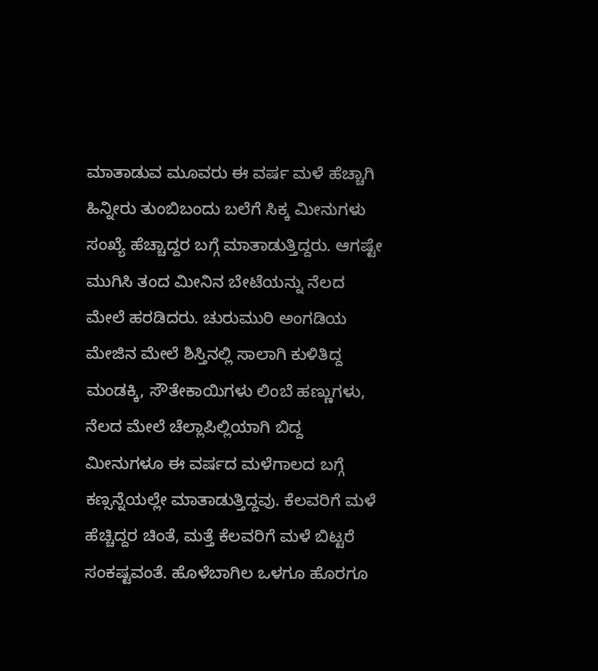ಮಾತಾಡುವ ಮೂವರು ಈ ವರ್ಷ ಮಳೆ ಹೆಚ್ಚಾಗಿ ಹಿನ್ನೀರು ತುಂಬಿಬಂದು ಬಲೆಗೆ ಸಿಕ್ಕ ಮೀನುಗಳು ಸಂಖ್ಯೆ ಹೆಚ್ಚಾದ್ದರ ಬಗ್ಗೆ ಮಾತಾಡುತ್ತಿದ್ದರು. ಆಗಷ್ಟೇ ಮುಗಿಸಿ ತಂದ ಮೀನಿನ ಬೇಟೆಯನ್ನು ನೆಲದ ಮೇಲೆ ಹರಡಿದರು. ಚುರುಮುರಿ ಅಂಗಡಿಯ ಮೇಜಿನ ಮೇಲೆ ಶಿಸ್ತಿನಲ್ಲಿ ಸಾಲಾಗಿ ಕುಳಿತಿದ್ದ ಮಂಡಕ್ಕಿ, ಸೌತೇಕಾಯಿಗಳು ಲಿಂಬೆ ಹಣ್ಣುಗಳು, ನೆಲದ ಮೇಲೆ ಚೆಲ್ಲಾಪಿಲ್ಲಿಯಾಗಿ ಬಿದ್ದ ಮೀನುಗಳೂ ಈ ವರ್ಷದ ಮಳೆಗಾಲದ ಬಗ್ಗೆ ಕಣ್ಸನ್ನೆಯಲ್ಲೇ ಮಾತಾಡುತ್ತಿದ್ದವು. ಕೆಲವರಿಗೆ ಮಳೆ ಹೆಚ್ಚಿದ್ದರ ಚಿಂತೆ, ಮತ್ತೆ ಕೆಲವರಿಗೆ ಮಳೆ ಬಿಟ್ಟರೆ ಸಂಕಷ್ಟವಂತೆ. ಹೊಳೆಬಾಗಿಲ ಒಳಗೂ ಹೊರಗೂ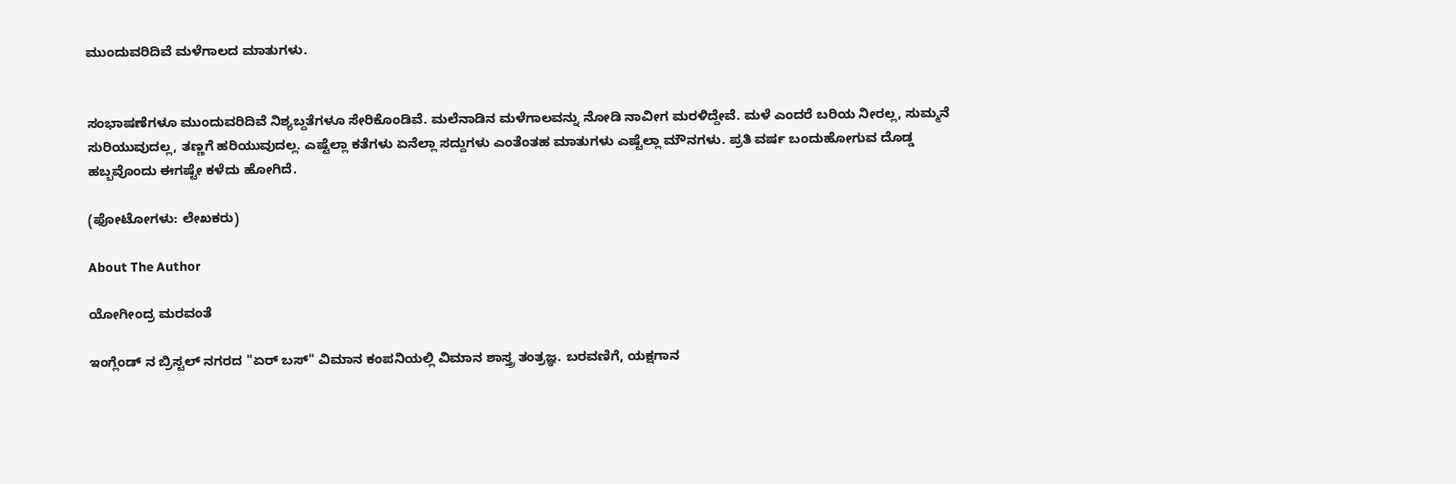ಮುಂದುವರಿದಿವೆ ಮಳೆಗಾಲದ ಮಾತುಗಳು.


ಸಂಭಾಷಣೆಗಳೂ ಮುಂದುವರಿದಿವೆ ನಿಶ್ಯಬ್ದತೆಗಳೂ ಸೇರಿಕೊಂಡಿವೆ. ಮಲೆನಾಡಿನ ಮಳೆಗಾಲವನ್ನು ನೋಡಿ ನಾವೀಗ ಮರಳಿದ್ದೇವೆ. ಮಳೆ ಎಂದರೆ ಬರಿಯ ನೀರಲ್ಲ, ಸುಮ್ಮನೆ ಸುರಿಯುವುದಲ್ಲ, ತಣ್ಣಗೆ ಹರಿಯುವುದಲ್ಲ. ಎಷ್ಟೆಲ್ಲಾ ಕತೆಗಳು ಏನೆಲ್ಲಾ ಸದ್ದುಗಳು ಎಂತೆಂತಹ ಮಾತುಗಳು ಎಷ್ಟೆಲ್ಲಾ ಮೌನಗಳು. ಪ್ರತಿ ವರ್ಷ ಬಂದುಹೋಗುವ ದೊಡ್ಡ ಹಬ್ಬವೊಂದು ಈಗಷ್ಟೇ ಕಳೆದು ಹೋಗಿದೆ.

(ಫೋಟೋಗಳು: ಲೇಖಕರು)

About The Author

ಯೋಗೀಂದ್ರ ಮರವಂತೆ

ಇಂಗ್ಲೆಂಡ್ ನ ಬ್ರಿಸ್ಟಲ್‌ ನಗರದ "ಏರ್ ಬಸ್" ವಿಮಾನ ಕಂಪನಿಯಲ್ಲಿ ವಿಮಾನ ಶಾಸ್ತ್ರ ತಂತ್ರಜ್ಞ. ಬರವಣಿಗೆ, ಯಕ್ಷಗಾನ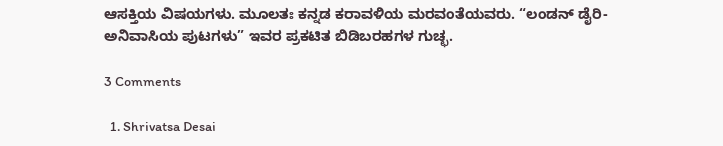ಆಸಕ್ತಿಯ ವಿಷಯಗಳು. ಮೂಲತಃ ಕನ್ನಡ ಕರಾವಳಿಯ ಮರವಂತೆಯವರು. “ಲಂಡನ್ ಡೈರಿ-ಅನಿವಾಸಿಯ ಪುಟಗಳು” ಇವರ ಪ್ರಕಟಿತ ಬಿಡಿಬರಹಗಳ ಗುಚ್ಛ.

3 Comments

  1. Shrivatsa Desai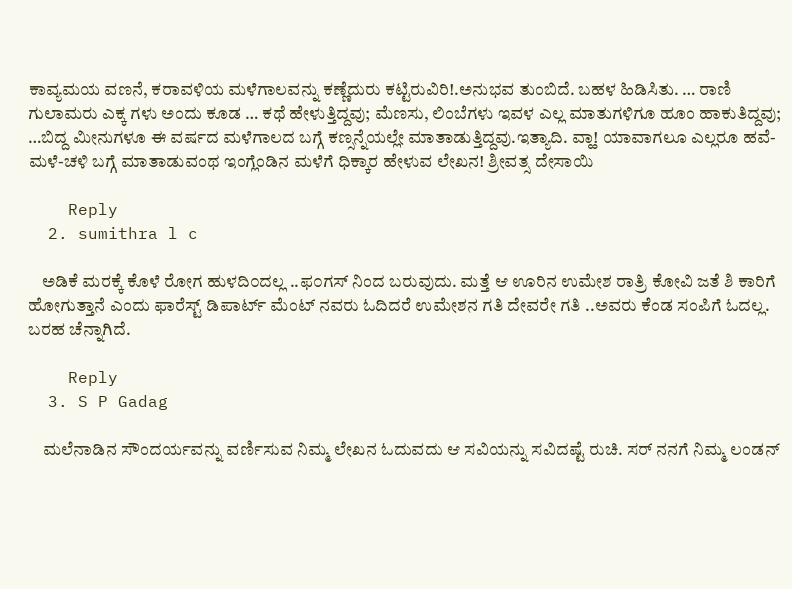ಕಾವ್ಯಮಯ ವಣನೆ, ಕರಾವಳಿಯ ಮಳೆಗಾಲವನ್ನು ಕಣ್ಣೆದುರು ಕಟ್ಟಿರುವಿರಿ!.ಅನುಭವ ತುಂಬಿದೆ. ಬಹಳ ಹಿಡಿಸಿತು. … ರಾಣಿ ಗುಲಾಮರು ಎಕ್ಕ ಗಳು ಅಂದು ಕೂಡ … ಕಥೆ ಹೇಳುತ್ತಿದ್ದವು; ಮೆಣಸು, ಲಿಂಬೆಗಳು ಇವಳ ಎಲ್ಲ ಮಾತುಗಳಿಗೂ ಹೂಂ ಹಾಕುತಿದ್ದವು; …ಬಿದ್ದ ಮೀನುಗಳೂ ಈ ವರ್ಷದ ಮಳೆಗಾಲದ ಬಗ್ಗೆ ಕಣ್ಸನ್ನೆಯಲ್ಲೇ ಮಾತಾಡುತ್ತಿದ್ದವು.ಇತ್ಯಾದಿ. ವ್ಹಾ! ಯಾವಾಗಲೂ ಎಲ್ಲರೂ ಹವೆ-ಮಳೆ-ಚಳಿ ಬಗ್ಗೆ ಮಾತಾಡುವಂಥ ಇಂಗ್ಲೆಂಡಿನ ಮಳೆಗೆ ಧಿಕ್ಕಾರ ಹೇಳುವ ಲೇಖನ! ಶ್ರೀವತ್ಸ ದೇಸಾಯಿ

    Reply
  2. sumithra l c

    ಅಡಿಕೆ ಮರಕ್ಕೆ ಕೊಳೆ ರೋಗ ಹುಳದಿ೦ದಲ್ಲ ..ಫ೦ಗಸ್ ನಿಂದ ಬರುವುದು. ಮತ್ತೆ ಆ ಊರಿನ ಉಮೇಶ ರಾತ್ರಿ ಕೋವಿ ಜತೆ ಶಿ ಕಾರಿಗೆ ಹೋಗುತ್ತಾನೆ ಎಂದು ಫಾರೆಸ್ಟ್ ಡಿಪಾರ್ಟ್ ಮೆಂಟ್ ನವರು ಓದಿದರೆ ಉಮೇಶನ ಗತಿ ದೇವರೇ ಗತಿ ..ಅವರು ಕೆಂಡ ಸಂಪಿಗೆ ಓದಲ್ಲ. ಬರಹ ಚೆನ್ನಾಗಿದೆ.

    Reply
  3. S P Gadag

    ಮಲೆನಾಡಿನ ಸೌಂದರ್ಯವನ್ನು ವರ್ಣಿಸುವ ನಿಮ್ಮ ಲೇಖನ ಓದುವದು ಆ ಸವಿಯನ್ನು ಸವಿದಷ್ಟೆ ರುಚಿ. ಸರ್ ನನಗೆ ನಿಮ್ಮ ಲಂಡನ್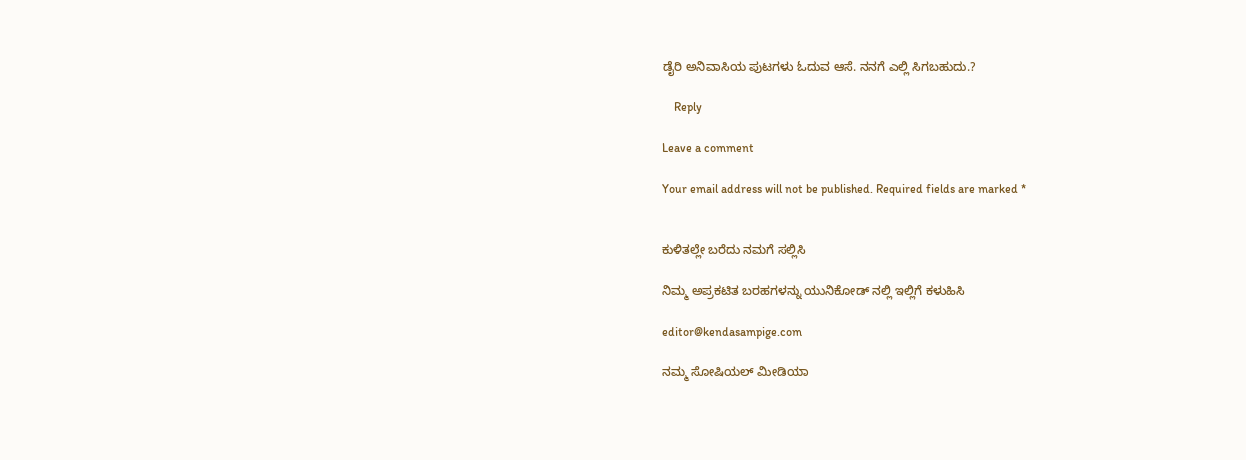ಡೈರಿ ಅನಿವಾಸಿಯ ಪುಟಗಳು ಓದುವ ಆಸೆ. ನನಗೆ ಎಲ್ಲಿ ಸಿಗಬಹುದು.?

    Reply

Leave a comment

Your email address will not be published. Required fields are marked *


ಕುಳಿತಲ್ಲೇ ಬರೆದು ನಮಗೆ ಸಲ್ಲಿಸಿ

ನಿಮ್ಮ ಅಪ್ರಕಟಿತ ಬರಹಗಳನ್ನು ಯುನಿಕೋಡ್ ನಲ್ಲಿ ಇಲ್ಲಿಗೆ ಕಳುಹಿಸಿ

editor@kendasampige.com

ನಮ್ಮ ಸೋಷಿಯಲ್‌ ಮೀಡಿಯಾ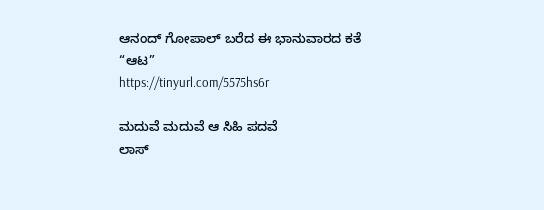ಆನಂದ್‌ ಗೋಪಾಲ್‌ ಬರೆದ ಈ ಭಾನುವಾರದ ಕತೆ “ಆಟ”
https://tinyurl.com/5575hs6r

ಮದುವೆ ಮದುವೆ ಆ ಸಿಹಿ ಪದವೆ
ಲಾಸ್‌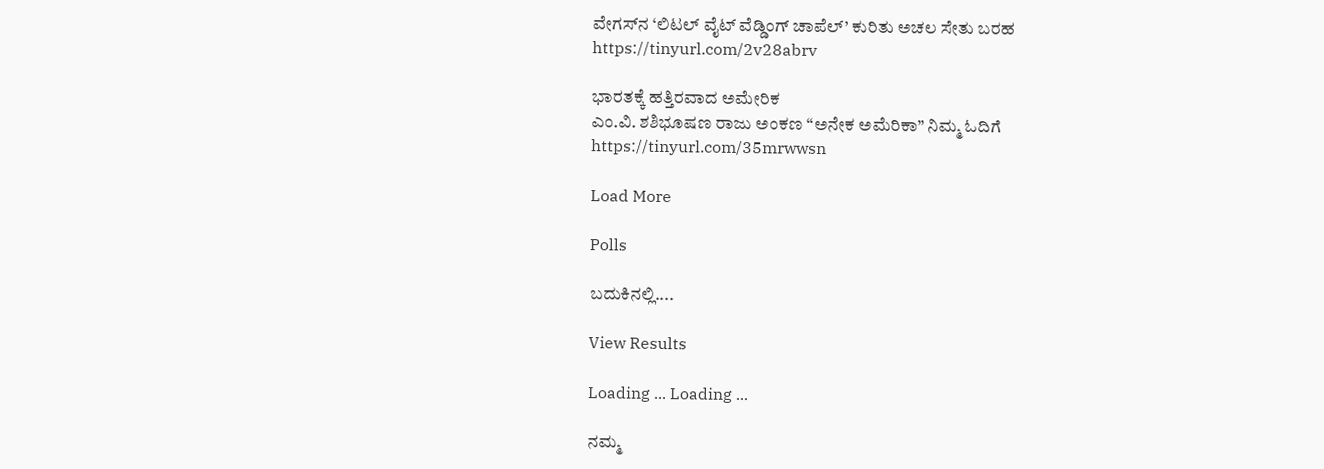ವೇಗಸ್‌ನ ‘ಲಿಟಲ್ ವೈಟ್ ವೆಡ್ಡಿಂಗ್ ಚಾಪೆಲ್’ ಕುರಿತು ಅಚಲ ಸೇತು ಬರಹ
https://tinyurl.com/2v28abrv

ಭಾರತಕ್ಕೆ ಹತ್ತಿರವಾದ ಅಮೇರಿಕ
ಎಂ.ವಿ. ಶಶಿಭೂಷಣ ರಾಜು ಅಂಕಣ “ಅನೇಕ ಅಮೆರಿಕಾ” ನಿಮ್ಮ ಓದಿಗೆ
https://tinyurl.com/35mrwwsn

Load More

Polls

ಬದುಕಿನಲ್ಲಿ....

View Results

Loading ... Loading ...

ನಮ್ಮ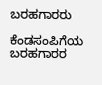ಬರಹಗಾರರು

ಕೆಂಡಸಂಪಿಗೆಯ ಬರಹಗಾರರ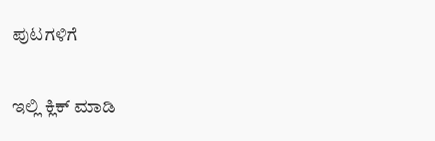ಪುಟಗಳಿಗೆ

ಇಲ್ಲಿ ಕ್ಲಿಕ್ ಮಾಡಿ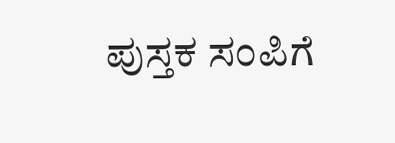ಪುಸ್ತಕ ಸಂಪಿಗೆ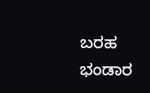ಬರಹ ಭಂಡಾರ